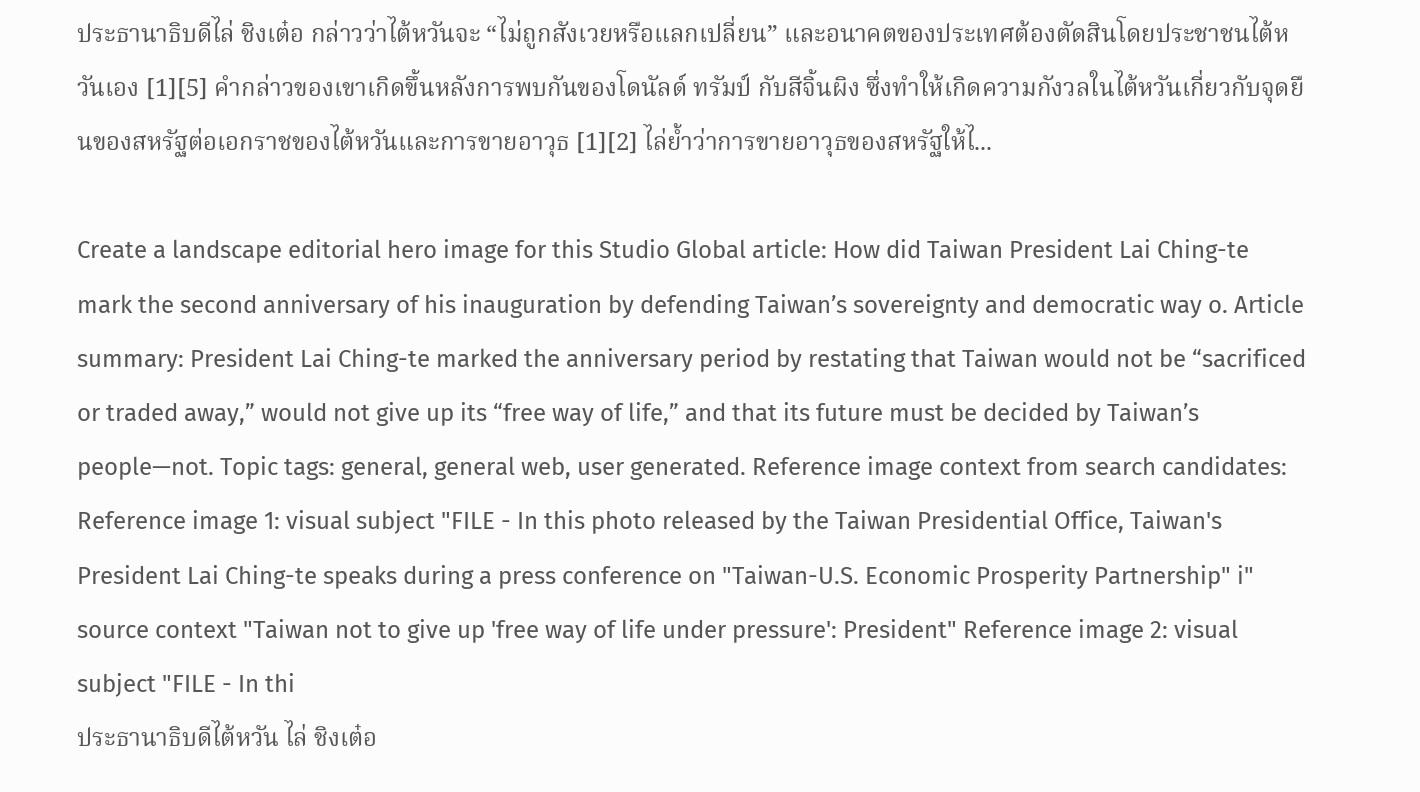ประธานาธิบดีไล่ ชิงเต๋อ กล่าวว่าไต้หวันจะ “ไม่ถูกสังเวยหรือแลกเปลี่ยน” และอนาคตของประเทศต้องตัดสินโดยประชาชนไต้หวันเอง [1][5] คำกล่าวของเขาเกิดขึ้นหลังการพบกันของโดนัลด์ ทรัมป์ กับสีจิ้นผิง ซึ่งทำให้เกิดความกังวลในไต้หวันเกี่ยวกับจุดยืนของสหรัฐต่อเอกราชของไต้หวันและการขายอาวุธ [1][2] ไล่ย้ำว่าการขายอาวุธของสหรัฐให้ไ...

Create a landscape editorial hero image for this Studio Global article: How did Taiwan President Lai Ching-te mark the second anniversary of his inauguration by defending Taiwan’s sovereignty and democratic way o. Article summary: President Lai Ching-te marked the anniversary period by restating that Taiwan would not be “sacrificed or traded away,” would not give up its “free way of life,” and that its future must be decided by Taiwan’s people—not. Topic tags: general, general web, user generated. Reference image context from search candidates: Reference image 1: visual subject "FILE - In this photo released by the Taiwan Presidential Office, Taiwan's President Lai Ching-te speaks during a press conference on "Taiwan-U.S. Economic Prosperity Partnership" i" source context "Taiwan not to give up 'free way of life under pressure': President" Reference image 2: visual subject "FILE - In thi
ประธานาธิบดีไต้หวัน ไล่ ชิงเต๋อ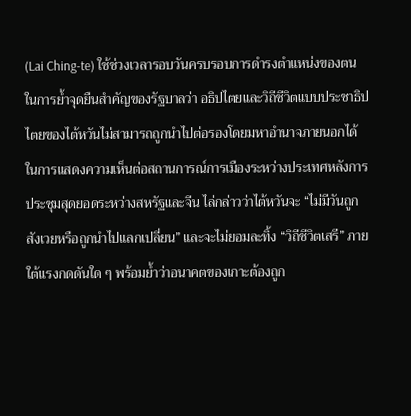(Lai Ching‑te) ใช้ช่วงเวลารอบวันครบรอบการดำรงตำแหน่งของตนในการย้ำจุดยืนสำคัญของรัฐบาลว่า อธิปไตยและวิถีชีวิตแบบประชาธิปไตยของไต้หวันไม่สามารถถูกนำไปต่อรองโดยมหาอำนาจภายนอกได้
ในการแสดงความเห็นต่อสถานการณ์การเมืองระหว่างประเทศหลังการประชุมสุดยอดระหว่างสหรัฐและจีน ไล่กล่าวว่าไต้หวันจะ “ไม่มีวันถูกสังเวยหรือถูกนำไปแลกเปลี่ยน” และจะไม่ยอมละทิ้ง “วิถีชีวิตเสรี” ภายใต้แรงกดดันใด ๆ พร้อมย้ำว่าอนาคตของเกาะต้องถูก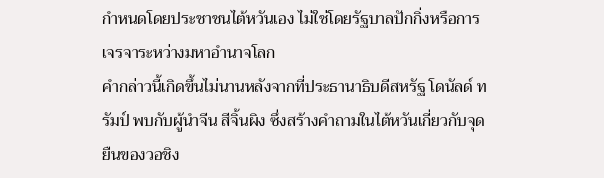กำหนดโดยประชาชนไต้หวันเอง ไม่ใช่โดยรัฐบาลปักกิ่งหรือการเจรจาระหว่างมหาอำนาจโลก
คำกล่าวนี้เกิดขึ้นไม่นานหลังจากที่ประธานาธิบดีสหรัฐ โดนัลด์ ทรัมป์ พบกับผู้นำจีน สีจิ้นผิง ซึ่งสร้างคำถามในไต้หวันเกี่ยวกับจุดยืนของวอชิง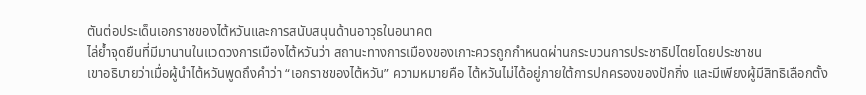ตันต่อประเด็นเอกราชของไต้หวันและการสนับสนุนด้านอาวุธในอนาคต
ไล่ย้ำจุดยืนที่มีมานานในแวดวงการเมืองไต้หวันว่า สถานะทางการเมืองของเกาะควรถูกกำหนดผ่านกระบวนการประชาธิปไตยโดยประชาชน
เขาอธิบายว่าเมื่อผู้นำไต้หวันพูดถึงคำว่า “เอกราชของไต้หวัน” ความหมายคือ ไต้หวันไม่ได้อยู่ภายใต้การปกครองของปักกิ่ง และมีเพียงผู้มีสิทธิเลือกตั้ง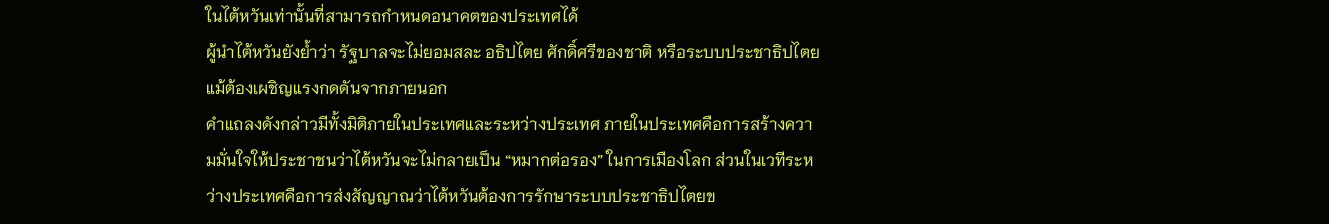ในไต้หวันเท่านั้นที่สามารถกำหนดอนาคตของประเทศได้
ผู้นำไต้หวันยังย้ำว่า รัฐบาลจะไม่ยอมสละ อธิปไตย ศักดิ์ศรีของชาติ หรือระบบประชาธิปไตย แม้ต้องเผชิญแรงกดดันจากภายนอก
คำแถลงดังกล่าวมีทั้งมิติภายในประเทศและระหว่างประเทศ ภายในประเทศคือการสร้างความมั่นใจให้ประชาชนว่าไต้หวันจะไม่กลายเป็น “หมากต่อรอง” ในการเมืองโลก ส่วนในเวทีระหว่างประเทศคือการส่งสัญญาณว่าไต้หวันต้องการรักษาระบบประชาธิปไตยข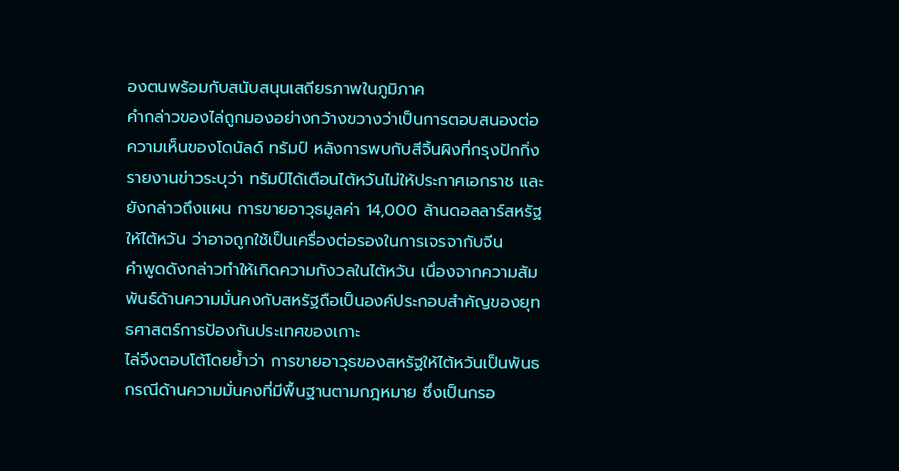องตนพร้อมกับสนับสนุนเสถียรภาพในภูมิภาค
คำกล่าวของไล่ถูกมองอย่างกว้างขวางว่าเป็นการตอบสนองต่อความเห็นของโดนัลด์ ทรัมป์ หลังการพบกับสีจิ้นผิงที่กรุงปักกิ่ง
รายงานข่าวระบุว่า ทรัมป์ได้เตือนไต้หวันไม่ให้ประกาศเอกราช และยังกล่าวถึงแผน การขายอาวุธมูลค่า 14,000 ล้านดอลลาร์สหรัฐให้ไต้หวัน ว่าอาจถูกใช้เป็นเครื่องต่อรองในการเจรจากับจีน
คำพูดดังกล่าวทำให้เกิดความกังวลในไต้หวัน เนื่องจากความสัมพันธ์ด้านความมั่นคงกับสหรัฐถือเป็นองค์ประกอบสำคัญของยุทธศาสตร์การป้องกันประเทศของเกาะ
ไล่จึงตอบโต้โดยย้ำว่า การขายอาวุธของสหรัฐให้ไต้หวันเป็นพันธกรณีด้านความมั่นคงที่มีพื้นฐานตามกฎหมาย ซึ่งเป็นกรอ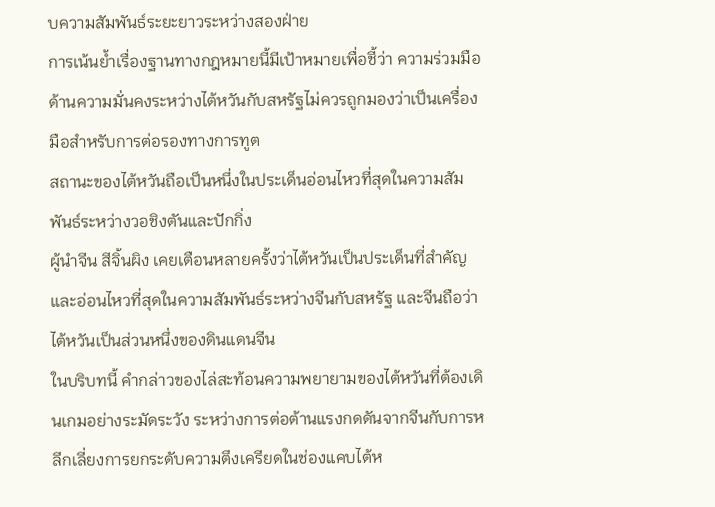บความสัมพันธ์ระยะยาวระหว่างสองฝ่าย
การเน้นย้ำเรื่องฐานทางกฎหมายนี้มีเป้าหมายเพื่อชี้ว่า ความร่วมมือด้านความมั่นคงระหว่างไต้หวันกับสหรัฐไม่ควรถูกมองว่าเป็นเครื่องมือสำหรับการต่อรองทางการทูต
สถานะของไต้หวันถือเป็นหนึ่งในประเด็นอ่อนไหวที่สุดในความสัมพันธ์ระหว่างวอชิงตันและปักกิ่ง
ผู้นำจีน สีจิ้นผิง เคยเตือนหลายครั้งว่าไต้หวันเป็นประเด็นที่สำคัญและอ่อนไหวที่สุดในความสัมพันธ์ระหว่างจีนกับสหรัฐ และจีนถือว่าไต้หวันเป็นส่วนหนึ่งของดินแดนจีน
ในบริบทนี้ คำกล่าวของไล่สะท้อนความพยายามของไต้หวันที่ต้องเดินเกมอย่างระมัดระวัง ระหว่างการต่อต้านแรงกดดันจากจีนกับการหลีกเลี่ยงการยกระดับความตึงเครียดในช่องแคบไต้ห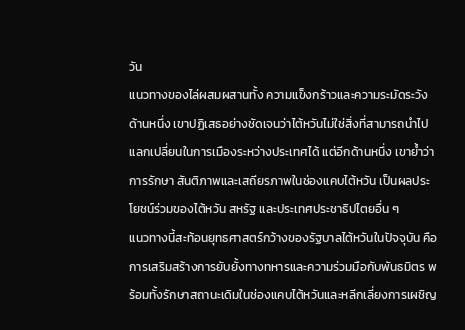วัน
แนวทางของไล่ผสมผสานทั้ง ความแข็งกร้าวและความระมัดระวัง
ด้านหนึ่ง เขาปฏิเสธอย่างชัดเจนว่าไต้หวันไม่ใช่สิ่งที่สามารถนำไปแลกเปลี่ยนในการเมืองระหว่างประเทศได้ แต่อีกด้านหนึ่ง เขาย้ำว่าการรักษา สันติภาพและเสถียรภาพในช่องแคบไต้หวัน เป็นผลประโยชน์ร่วมของไต้หวัน สหรัฐ และประเทศประชาธิปไตยอื่น ๆ
แนวทางนี้สะท้อนยุทธศาสตร์กว้างของรัฐบาลไต้หวันในปัจจุบัน คือการเสริมสร้างการยับยั้งทางทหารและความร่วมมือกับพันธมิตร พร้อมทั้งรักษาสถานะเดิมในช่องแคบไต้หวันและหลีกเลี่ยงการเผชิญ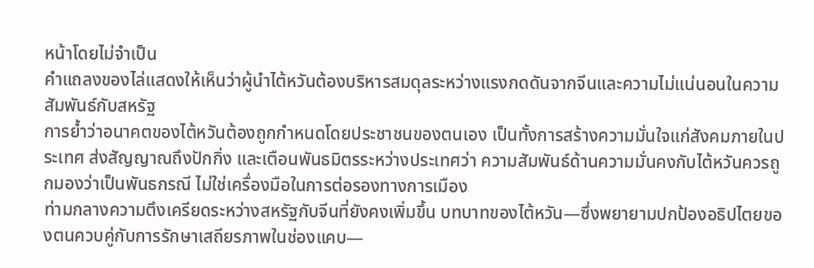หน้าโดยไม่จำเป็น
คำแถลงของไล่แสดงให้เห็นว่าผู้นำไต้หวันต้องบริหารสมดุลระหว่างแรงกดดันจากจีนและความไม่แน่นอนในความสัมพันธ์กับสหรัฐ
การย้ำว่าอนาคตของไต้หวันต้องถูกกำหนดโดยประชาชนของตนเอง เป็นทั้งการสร้างความมั่นใจแก่สังคมภายในประเทศ ส่งสัญญาณถึงปักกิ่ง และเตือนพันธมิตรระหว่างประเทศว่า ความสัมพันธ์ด้านความมั่นคงกับไต้หวันควรถูกมองว่าเป็นพันธกรณี ไม่ใช่เครื่องมือในการต่อรองทางการเมือง
ท่ามกลางความตึงเครียดระหว่างสหรัฐกับจีนที่ยังคงเพิ่มขึ้น บทบาทของไต้หวัน—ซึ่งพยายามปกป้องอธิปไตยของตนควบคู่กับการรักษาเสถียรภาพในช่องแคบ—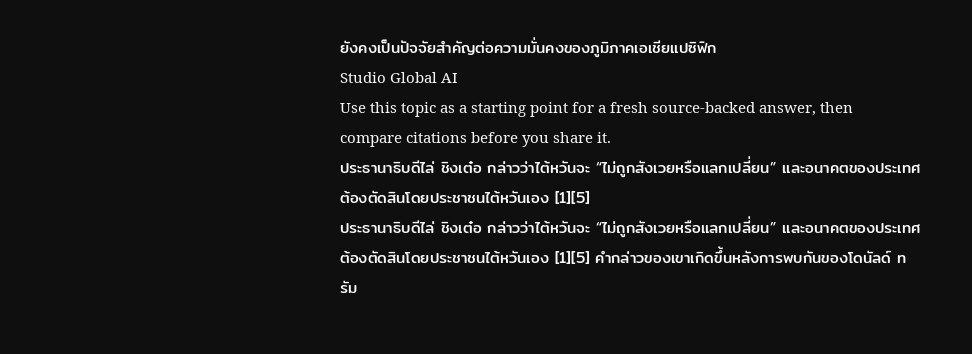ยังคงเป็นปัจจัยสำคัญต่อความมั่นคงของภูมิภาคเอเชียแปซิฟิก
Studio Global AI
Use this topic as a starting point for a fresh source-backed answer, then compare citations before you share it.
ประธานาธิบดีไล่ ชิงเต๋อ กล่าวว่าไต้หวันจะ “ไม่ถูกสังเวยหรือแลกเปลี่ยน” และอนาคตของประเทศต้องตัดสินโดยประชาชนไต้หวันเอง [1][5]
ประธานาธิบดีไล่ ชิงเต๋อ กล่าวว่าไต้หวันจะ “ไม่ถูกสังเวยหรือแลกเปลี่ยน” และอนาคตของประเทศต้องตัดสินโดยประชาชนไต้หวันเอง [1][5] คำกล่าวของเขาเกิดขึ้นหลังการพบกันของโดนัลด์ ทรัม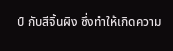ป์ กับสีจิ้นผิง ซึ่งทำให้เกิดความ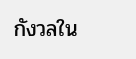กังวลใน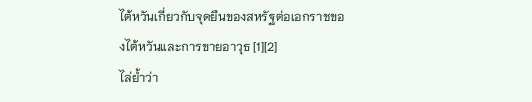ไต้หวันเกี่ยวกับจุดยืนของสหรัฐต่อเอกราชของไต้หวันและการขายอาวุธ [1][2]
ไล่ย้ำว่า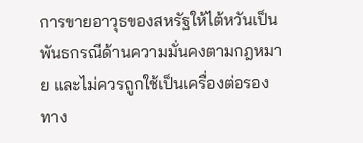การขายอาวุธของสหรัฐให้ไต้หวันเป็นพันธกรณีด้านความมั่นคงตามกฎหมาย และไม่ควรถูกใช้เป็นเครื่องต่อรองทาง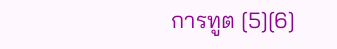การทูต [5][6]